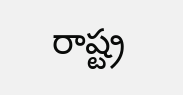రాష్ట్ర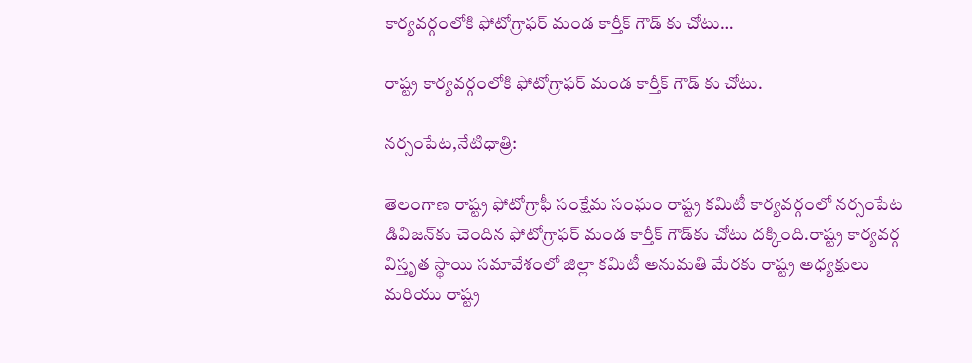కార్యవర్గంలోకి ఫోటోగ్రాఫర్ మండ కార్తీక్ గౌడ్ కు చోటు…

రాష్ట్ర కార్యవర్గంలోకి ఫోటోగ్రాఫర్ మండ కార్తీక్ గౌడ్ కు చోటు.

నర్సంపేట,నేటిధాత్రి:

తెలంగాణ రాష్ట్ర ఫోటోగ్రాఫీ సంక్షేమ సంఘం రాష్ట్ర కమిటీ కార్యవర్గంలో నర్సంపేట డివిజన్‌కు చెందిన ఫోటోగ్రాఫర్ మండ కార్తీక్ గౌడ్‌కు చోటు దక్కింది.రాష్ట్ర కార్యవర్గ విస్తృత స్థాయి సమావేశంలో జిల్లా కమిటీ అనుమతి మేరకు రాష్ట్ర అధ్యక్షులు మరియు రాష్ట్ర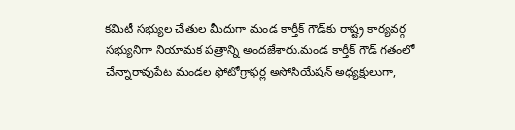కమిటీ సభ్యుల చేతుల మీదుగా మండ కార్తీక్ గౌడ్‌కు రాష్ట్ర కార్యవర్గ సభ్యునిగా నియామక పత్రాన్ని అందజేశారు.మండ కార్తీక్ గౌడ్ గతంలో చేన్నారావుపేట మండల ఫోటోగ్రాఫర్ల అసోసియేషన్ అధ్యక్షులుగా,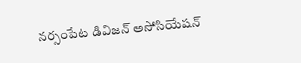నర్సంపేట డివిజన్ అసోసియేషన్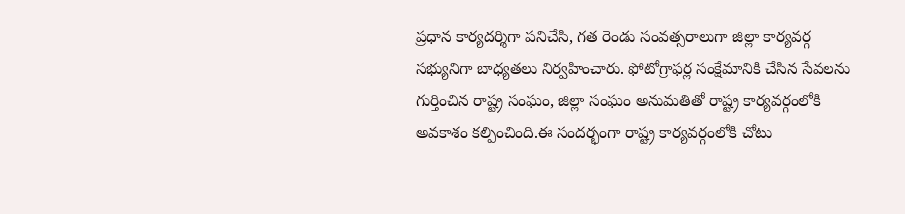ప్రధాన కార్యదర్శిగా పనిచేసి, గత రెండు సంవత్సరాలుగా జిల్లా కార్యవర్గ సభ్యునిగా బాధ్యతలు నిర్వహించారు. ఫోటోగ్రాఫర్ల సంక్షేమానికి చేసిన సేవలను గుర్తించిన రాష్ట్ర సంఘం, జిల్లా సంఘం అనుమతితో రాష్ట్ర కార్యవర్గంలోకి అవకాశం కల్పించింది.ఈ సందర్భంగా రాష్ట్ర కార్యవర్గంలోకి చోటు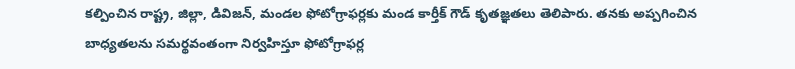కల్పించిన రాష్ట్ర, జిల్లా, డివిజన్, మండల ఫోటోగ్రాఫర్లకు మండ కార్తీక్ గౌడ్ కృతజ్ఞతలు తెలిపారు. తనకు అప్పగించిన బాధ్యతలను సమర్థవంతంగా నిర్వహిస్తూ ఫోటోగ్రాఫర్ల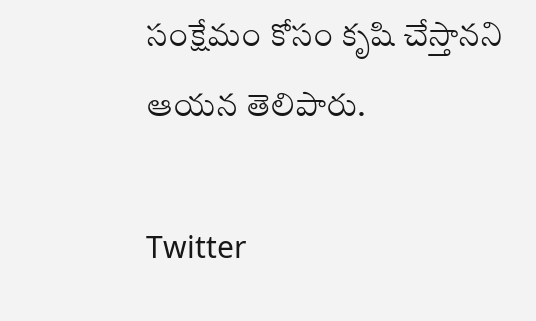సంక్షేమం కోసం కృషి చేస్తానని ఆయన తెలిపారు.

Twitter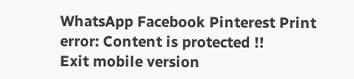WhatsApp Facebook Pinterest Print
error: Content is protected !!
Exit mobile version